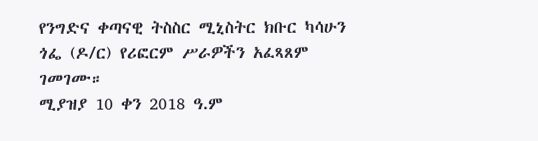የንግድና ቀጣናዊ ትስስር ሚኒስትር ክቡር ካሳሁን ጎፌ (ዶ/ር) የሪፎርም ሥራዎችን አፈጻጸም ገመገሙ።
ሚያዝያ 10 ቀን 2018 ዓ.ም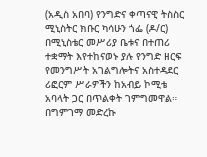(አዲስ አበባ) የንግድና ቀጣናዊ ትስስር ሚኒስትር ክቡር ካሳሁን ጎፌ (ዶ/ር) በሚኒስቴር መሥሪያ ቤቱና በተጠሪ ተቋማት እየተከናወኑ ያሉ የንግድ ዘርፍ የመንግሥት አገልግሎትና አስተዳደር ሪፎርም ሥራዎችን ከአብይ ኮሚቴ አባላት ጋር በጥልቀት ገምግመዋል።
በግምገማ መድረኩ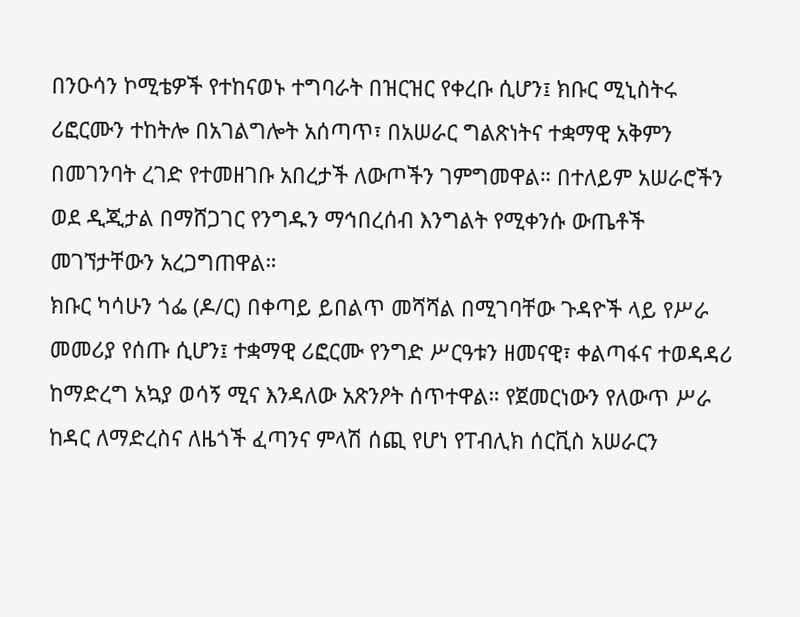በንዑሳን ኮሚቴዎች የተከናወኑ ተግባራት በዝርዝር የቀረቡ ሲሆን፤ ክቡር ሚኒስትሩ ሪፎርሙን ተከትሎ በአገልግሎት አሰጣጥ፣ በአሠራር ግልጽነትና ተቋማዊ አቅምን በመገንባት ረገድ የተመዘገቡ አበረታች ለውጦችን ገምግመዋል። በተለይም አሠራሮችን ወደ ዲጂታል በማሸጋገር የንግዱን ማኅበረሰብ እንግልት የሚቀንሱ ውጤቶች መገኘታቸውን አረጋግጠዋል።
ክቡር ካሳሁን ጎፌ (ዶ/ር) በቀጣይ ይበልጥ መሻሻል በሚገባቸው ጉዳዮች ላይ የሥራ መመሪያ የሰጡ ሲሆን፤ ተቋማዊ ሪፎርሙ የንግድ ሥርዓቱን ዘመናዊ፣ ቀልጣፋና ተወዳዳሪ ከማድረግ አኳያ ወሳኝ ሚና እንዳለው አጽንዖት ሰጥተዋል። የጀመርነውን የለውጥ ሥራ ከዳር ለማድረስና ለዜጎች ፈጣንና ምላሽ ሰጪ የሆነ የፐብሊክ ሰርቪስ አሠራርን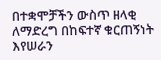በተቋሞቻችን ውስጥ ዘላቂ ለማድረግ በከፍተኛ ቁርጠኝነት እየሠራን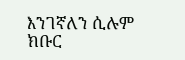እንገኛለን ሲሉም ክቡር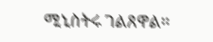ሚኒስትሩ ገልጸዋል።